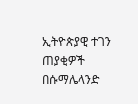ኢትዮጵያዊ ተገን ጠያቂዎች በሱማሌላንድ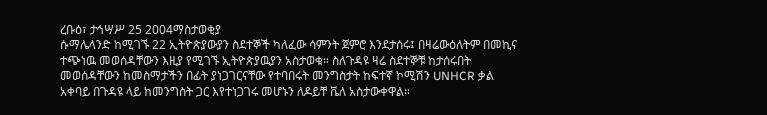ረቡዕ፣ ታኅሣሥ 25 2004ማስታወቂያ
ሱማሌላንድ ከሚገኙ 22 ኢትዮጵያውያን ስደተኞች ካለፈው ሳምንት ጀምሮ እንደታሰሩ፤ በዛሬውዕለትም በመኪና ተጭነዉ መወሰዳቸውን እዚያ የሚገኙ ኢትዮጵያዉያን አስታወቁ። ስለጉዳዩ ዛሬ ስደተኞቹ ከታሰሩበት መወሰዳቸውን ከመስማታችን በፊት ያነጋገርናቸው የተባበሩት መንግስታት ከፍተኛ ኮሚሽን UNHCR ቃል አቀባይ በጉዳዩ ላይ ከመንግስት ጋር እየተነጋገሩ መሆኑን ለዶይቸ ቬለ አስታውቀዋል።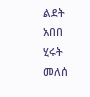ልደት አበበ
ሂሩት መለሰ